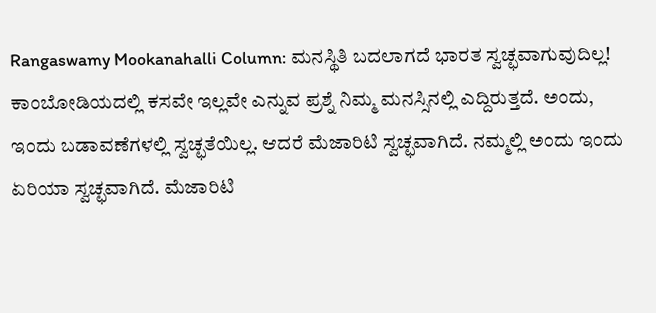Rangaswamy Mookanahalli Column: ಮನಸ್ಥಿತಿ ಬದಲಾಗದೆ ಭಾರತ ಸ್ವಚ್ಛವಾಗುವುದಿಲ್ಲ!
ಕಾಂಬೋಡಿಯದಲ್ಲಿ ಕಸವೇ ಇಲ್ಲವೇ ಎನ್ನುವ ಪ್ರಶ್ನೆ ನಿಮ್ಮ ಮನಸ್ಸಿನಲ್ಲಿ ಎದ್ದಿರುತ್ತದೆ. ಅಂದು, ಇಂದು ಬಡಾವಣೆಗಳಲ್ಲಿ ಸ್ವಚ್ಛತೆಯಿಲ್ಲ. ಆದರೆ ಮೆಜಾರಿಟಿ ಸ್ವಚ್ಛವಾಗಿದೆ. ನಮ್ಮಲ್ಲಿ ಅಂದು ಇಂದು ಏರಿಯಾ ಸ್ವಚ್ಛವಾಗಿದೆ. ಮೆಜಾರಿಟಿ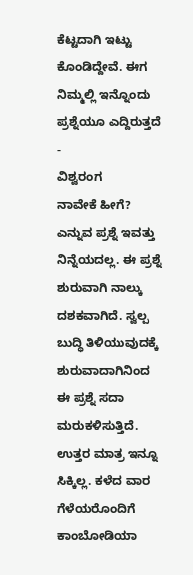ಕೆಟ್ಟದಾಗಿ ಇಟ್ಟು ಕೊಂಡಿದ್ದೇವೆ. ಈಗ ನಿಮ್ಮಲ್ಲಿ ಇನ್ನೊಂದು ಪ್ರಶ್ನೆಯೂ ಎದ್ದಿರುತ್ತದೆ
-
ವಿಶ್ವರಂಗ
ನಾವೇಕೆ ಹೀಗೆ? ಎನ್ನುವ ಪ್ರಶ್ನೆ ಇವತ್ತು ನಿನ್ನೆಯದಲ್ಲ. ಈ ಪ್ರಶ್ನೆ ಶುರುವಾಗಿ ನಾಲ್ಕು ದಶಕವಾಗಿದೆ. ಸ್ವಲ್ಪ ಬುದ್ಧಿ ತಿಳಿಯುವುದಕ್ಕೆ ಶುರುವಾದಾಗಿನಿಂದ ಈ ಪ್ರಶ್ನೆ ಸದಾ ಮರುಕಳಿಸುತ್ತಿದೆ. ಉತ್ತರ ಮಾತ್ರ ಇನ್ನೂ ಸಿಕ್ಕಿಲ್ಲ. ಕಳೆದ ವಾರ ಗೆಳೆಯರೊಂದಿಗೆ ಕಾಂಬೋಡಿಯಾ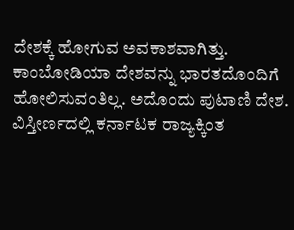ದೇಶಕ್ಕೆ ಹೋಗುವ ಅವಕಾಶವಾಗಿತ್ತು. ಕಾಂಬೋಡಿಯಾ ದೇಶವನ್ನು ಭಾರತದೊಂದಿಗೆ ಹೋಲಿಸುವಂತಿಲ್ಲ. ಅದೊಂದು ಪುಟಾಣಿ ದೇಶ. ವಿಸ್ತೀರ್ಣದಲ್ಲಿ ಕರ್ನಾಟಕ ರಾಜ್ಯಕ್ಕಿಂತ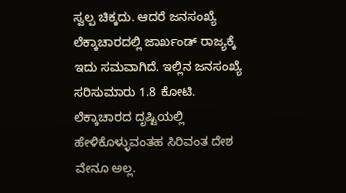ಸ್ವಲ್ಪ ಚಿಕ್ಕದು. ಆದರೆ ಜನಸಂಖ್ಯೆ ಲೆಕ್ಕಾಚಾರದಲ್ಲಿ ಜಾರ್ಖಂಡ್ ರಾಜ್ಯಕ್ಕೆ ಇದು ಸಮವಾಗಿದೆ. ಇಲ್ಲಿನ ಜನಸಂಖ್ಯೆ ಸರಿಸುಮಾರು 1.8 ಕೋಟಿ. ಲೆಕ್ಕಾಚಾರದ ದೃಷ್ಟಿಯಲ್ಲಿ ಹೇಳಿಕೊಳ್ಳುವಂತಹ ಸಿರಿವಂತ ದೇಶ ವೇನೂ ಅಲ್ಲ.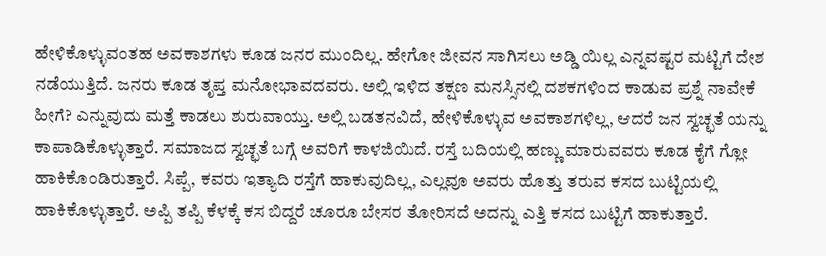ಹೇಳಿಕೊಳ್ಳುವಂತಹ ಅವಕಾಶಗಳು ಕೂಡ ಜನರ ಮುಂದಿಲ್ಲ. ಹೇಗೋ ಜೀವನ ಸಾಗಿಸಲು ಅಡ್ಡಿ ಯಿಲ್ಲ ಎನ್ನವಷ್ಟರ ಮಟ್ಟಿಗೆ ದೇಶ ನಡೆಯುತ್ತಿದೆ. ಜನರು ಕೂಡ ತೃಪ್ತ ಮನೋಭಾವದವರು. ಅಲ್ಲಿ ಇಳಿದ ತಕ್ಷಣ ಮನಸ್ಸಿನಲ್ಲಿ ದಶಕಗಳಿಂದ ಕಾಡುವ ಪ್ರಶ್ನೆ ನಾವೇಕೆ ಹೀಗೆ? ಎನ್ನುವುದು ಮತ್ತೆ ಕಾಡಲು ಶುರುವಾಯ್ತು. ಅಲ್ಲಿ ಬಡತನವಿದೆ, ಹೇಳಿಕೊಳ್ಳುವ ಅವಕಾಶಗಳಿಲ್ಲ, ಆದರೆ ಜನ ಸ್ವಚ್ಛತೆ ಯನ್ನು ಕಾಪಾಡಿಕೊಳ್ಳುತ್ತಾರೆ. ಸಮಾಜದ ಸ್ವಚ್ಛತೆ ಬಗ್ಗೆ ಅವರಿಗೆ ಕಾಳಜಿಯಿದೆ. ರಸ್ತೆ ಬದಿಯಲ್ಲಿ ಹಣ್ಣು ಮಾರುವವರು ಕೂಡ ಕೈಗೆ ಗ್ಲೋ ಹಾಕಿಕೊಂಡಿರುತ್ತಾರೆ. ಸಿಪ್ಪೆ, ಕವರು ಇತ್ಯಾದಿ ರಸ್ತೆಗೆ ಹಾಕುವುದಿಲ್ಲ, ಎಲ್ಲವೂ ಅವರು ಹೊತ್ತು ತರುವ ಕಸದ ಬುಟ್ಟಿಯಲ್ಲಿ ಹಾಕಿಕೊಳ್ಳುತ್ತಾರೆ. ಅಪ್ಪಿ ತಪ್ಪಿ ಕೆಳಕ್ಕೆ ಕಸ ಬಿದ್ದರೆ ಚೂರೂ ಬೇಸರ ತೋರಿಸದೆ ಅದನ್ನು ಎತ್ತಿ ಕಸದ ಬುಟ್ಟಿಗೆ ಹಾಕುತ್ತಾರೆ.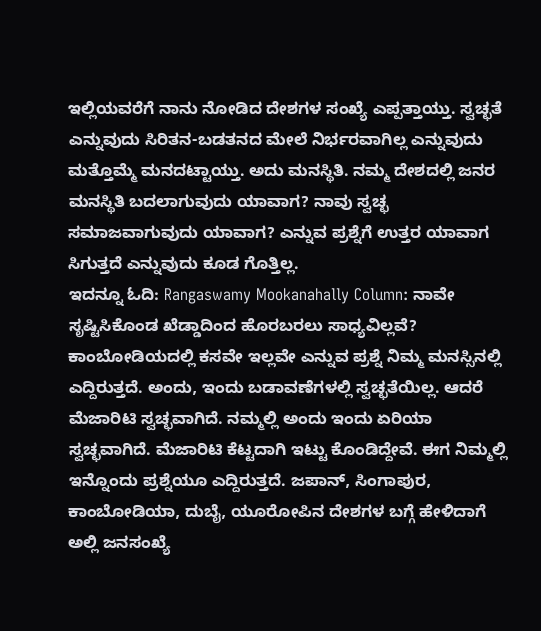ಇಲ್ಲಿಯವರೆಗೆ ನಾನು ನೋಡಿದ ದೇಶಗಳ ಸಂಖ್ಯೆ ಎಪ್ಪತ್ತಾಯ್ತು. ಸ್ವಚ್ಛತೆ ಎನ್ನುವುದು ಸಿರಿತನ-ಬಡತನದ ಮೇಲೆ ನಿರ್ಭರವಾಗಿಲ್ಲ ಎನ್ನುವುದು ಮತ್ತೊಮ್ಮೆ ಮನದಟ್ಟಾಯ್ತು. ಅದು ಮನಸ್ಥಿತಿ. ನಮ್ಮ ದೇಶದಲ್ಲಿ ಜನರ ಮನಸ್ಥಿತಿ ಬದಲಾಗುವುದು ಯಾವಾಗ? ನಾವು ಸ್ವಚ್ಛ ಸಮಾಜವಾಗುವುದು ಯಾವಾಗ? ಎನ್ನುವ ಪ್ರಶ್ನೆಗೆ ಉತ್ತರ ಯಾವಾಗ ಸಿಗುತ್ತದೆ ಎನ್ನುವುದು ಕೂಡ ಗೊತ್ತಿಲ್ಲ.
ಇದನ್ನೂ ಓದಿ: Rangaswamy Mookanahally Column: ನಾವೇ ಸೃಷ್ಟಿಸಿಕೊಂಡ ಖೆಡ್ಡಾದಿಂದ ಹೊರಬರಲು ಸಾಧ್ಯವಿಲ್ಲವೆ?
ಕಾಂಬೋಡಿಯದಲ್ಲಿ ಕಸವೇ ಇಲ್ಲವೇ ಎನ್ನುವ ಪ್ರಶ್ನೆ ನಿಮ್ಮ ಮನಸ್ಸಿನಲ್ಲಿ ಎದ್ದಿರುತ್ತದೆ. ಅಂದು, ಇಂದು ಬಡಾವಣೆಗಳಲ್ಲಿ ಸ್ವಚ್ಛತೆಯಿಲ್ಲ. ಆದರೆ ಮೆಜಾರಿಟಿ ಸ್ವಚ್ಛವಾಗಿದೆ. ನಮ್ಮಲ್ಲಿ ಅಂದು ಇಂದು ಏರಿಯಾ ಸ್ವಚ್ಛವಾಗಿದೆ. ಮೆಜಾರಿಟಿ ಕೆಟ್ಟದಾಗಿ ಇಟ್ಟು ಕೊಂಡಿದ್ದೇವೆ. ಈಗ ನಿಮ್ಮಲ್ಲಿ ಇನ್ನೊಂದು ಪ್ರಶ್ನೆಯೂ ಎದ್ದಿರುತ್ತದೆ. ಜಪಾನ್, ಸಿಂಗಾಪುರ, ಕಾಂಬೋಡಿಯಾ, ದುಬೈ, ಯೂರೋಪಿನ ದೇಶಗಳ ಬಗ್ಗೆ ಹೇಳಿದಾಗೆ ಅಲ್ಲಿ ಜನಸಂಖ್ಯೆ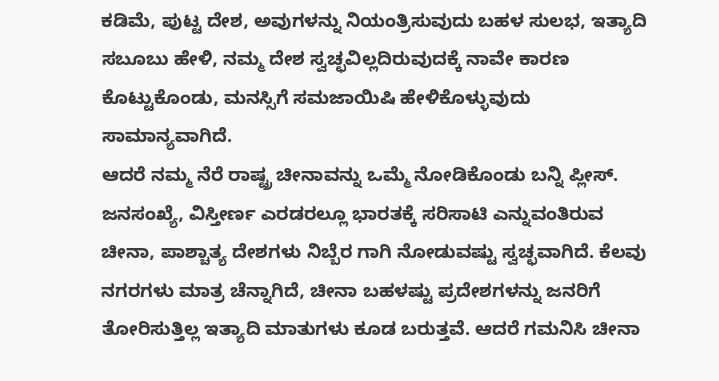ಕಡಿಮೆ, ಪುಟ್ಟ ದೇಶ, ಅವುಗಳನ್ನು ನಿಯಂತ್ರಿಸುವುದು ಬಹಳ ಸುಲಭ, ಇತ್ಯಾದಿ ಸಬೂಬು ಹೇಳಿ, ನಮ್ಮ ದೇಶ ಸ್ವಚ್ಛವಿಲ್ಲದಿರುವುದಕ್ಕೆ ನಾವೇ ಕಾರಣ ಕೊಟ್ಟುಕೊಂಡು, ಮನಸ್ಸಿಗೆ ಸಮಜಾಯಿಷಿ ಹೇಳಿಕೊಳ್ಳುವುದು ಸಾಮಾನ್ಯವಾಗಿದೆ.
ಆದರೆ ನಮ್ಮ ನೆರೆ ರಾಷ್ಟ್ರ ಚೀನಾವನ್ನು ಒಮ್ಮೆ ನೋಡಿಕೊಂಡು ಬನ್ನಿ ಪ್ಲೀಸ್. ಜನಸಂಖ್ಯೆ, ವಿಸ್ತೀರ್ಣ ಎರಡರಲ್ಲೂ ಭಾರತಕ್ಕೆ ಸರಿಸಾಟಿ ಎನ್ನುವಂತಿರುವ ಚೀನಾ, ಪಾಶ್ಚಾತ್ಯ ದೇಶಗಳು ನಿಬ್ಬೆರ ಗಾಗಿ ನೋಡುವಷ್ಟು ಸ್ವಚ್ಛವಾಗಿದೆ. ಕೆಲವು ನಗರಗಳು ಮಾತ್ರ ಚೆನ್ನಾಗಿದೆ, ಚೀನಾ ಬಹಳಷ್ಟು ಪ್ರದೇಶಗಳನ್ನು ಜನರಿಗೆ ತೋರಿಸುತ್ತಿಲ್ಲ ಇತ್ಯಾದಿ ಮಾತುಗಳು ಕೂಡ ಬರುತ್ತವೆ. ಆದರೆ ಗಮನಿಸಿ ಚೀನಾ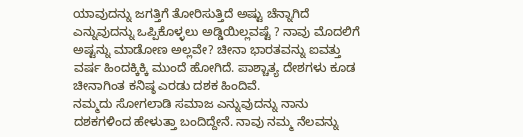ಯಾವುದನ್ನು ಜಗತ್ತಿಗೆ ತೋರಿಸುತ್ತಿದೆ ಅಷ್ಟು ಚೆನ್ನಾಗಿದೆ ಎನ್ನುವುದನ್ನು ಒಪ್ಪಿಕೊಳ್ಳಲು ಅಡ್ಡಿಯಿಲ್ಲವಷ್ಟೆ ? ನಾವು ಮೊದಲಿಗೆ ಅಷ್ಟನ್ನು ಮಾಡೋಣ ಅಲ್ಲವೇ? ಚೀನಾ ಭಾರತವನ್ನು ಐವತ್ತು ವರ್ಷ ಹಿಂದಕ್ಕಿಕ್ಕಿ ಮುಂದೆ ಹೋಗಿದೆ. ಪಾಶ್ಚಾತ್ಯ ದೇಶಗಳು ಕೂಡ ಚೀನಾಗಿಂತ ಕನಿಷ್ಠ ಎರಡು ದಶಕ ಹಿಂದಿವೆ.
ನಮ್ಮದು ಸೋಗಲಾಡಿ ಸಮಾಜ ಎನ್ನುವುದನ್ನು ನಾನು ದಶಕಗಳಿಂದ ಹೇಳುತ್ತಾ ಬಂದಿದ್ದೇನೆ. ನಾವು ನಮ್ಮ ನೆಲವನ್ನು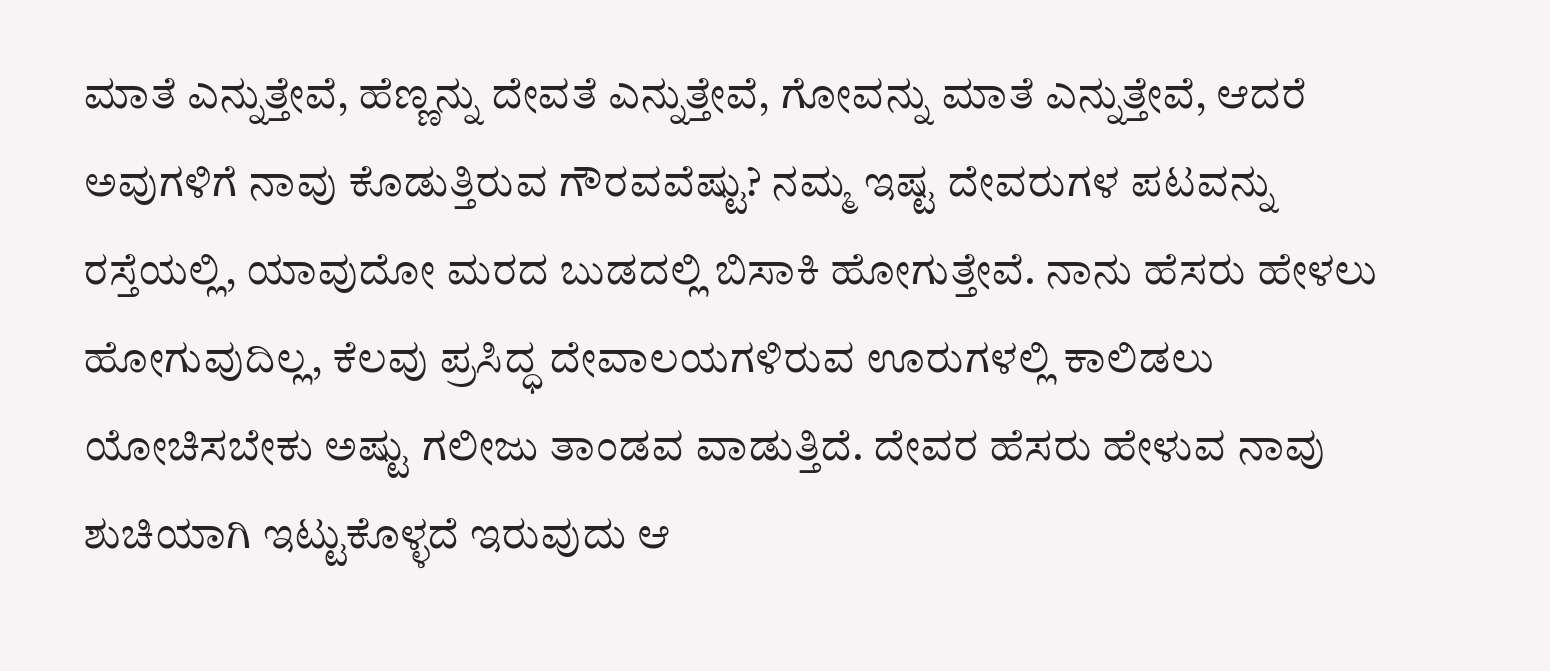ಮಾತೆ ಎನ್ನುತ್ತೇವೆ, ಹೆಣ್ಣನ್ನು ದೇವತೆ ಎನ್ನುತ್ತೇವೆ, ಗೋವನ್ನು ಮಾತೆ ಎನ್ನುತ್ತೇವೆ, ಆದರೆ ಅವುಗಳಿಗೆ ನಾವು ಕೊಡುತ್ತಿರುವ ಗೌರವವೆಷ್ಟು? ನಮ್ಮ ಇಷ್ಟ ದೇವರುಗಳ ಪಟವನ್ನು ರಸ್ತೆಯಲ್ಲಿ, ಯಾವುದೋ ಮರದ ಬುಡದಲ್ಲಿ ಬಿಸಾಕಿ ಹೋಗುತ್ತೇವೆ. ನಾನು ಹೆಸರು ಹೇಳಲು ಹೋಗುವುದಿಲ್ಲ, ಕೆಲವು ಪ್ರಸಿದ್ಧ ದೇವಾಲಯಗಳಿರುವ ಊರುಗಳಲ್ಲಿ ಕಾಲಿಡಲು ಯೋಚಿಸಬೇಕು ಅಷ್ಟು ಗಲೀಜು ತಾಂಡವ ವಾಡುತ್ತಿದೆ. ದೇವರ ಹೆಸರು ಹೇಳುವ ನಾವು ಶುಚಿಯಾಗಿ ಇಟ್ಟುಕೊಳ್ಳದೆ ಇರುವುದು ಆ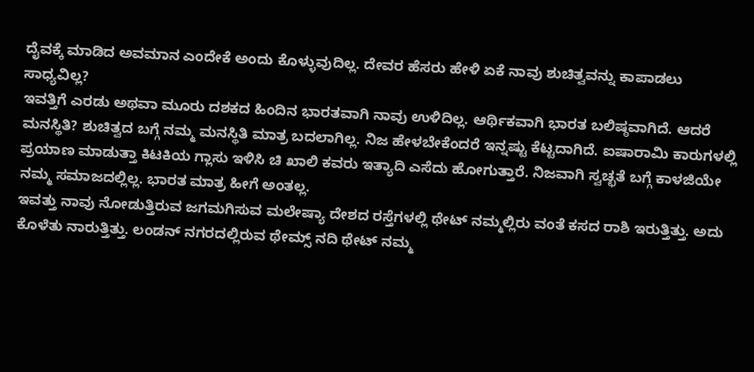ದೈವಕ್ಕೆ ಮಾಡಿದ ಅವಮಾನ ಎಂದೇಕೆ ಅಂದು ಕೊಳ್ಳುವುದಿಲ್ಲ. ದೇವರ ಹೆಸರು ಹೇಳಿ ಏಕೆ ನಾವು ಶುಚಿತ್ವವನ್ನು ಕಾಪಾಡಲು ಸಾಧ್ಯವಿಲ್ಲ?
ಇವತ್ತಿಗೆ ಎರಡು ಅಥವಾ ಮೂರು ದಶಕದ ಹಿಂದಿನ ಭಾರತವಾಗಿ ನಾವು ಉಳಿದಿಲ್ಲ. ಆರ್ಥಿಕವಾಗಿ ಭಾರತ ಬಲಿಷ್ಠವಾಗಿದೆ. ಆದರೆ ಮನಸ್ಥಿತಿ? ಶುಚಿತ್ವದ ಬಗ್ಗೆ ನಮ್ಮ ಮನಸ್ಥಿತಿ ಮಾತ್ರ ಬದಲಾಗಿಲ್ಲ. ನಿಜ ಹೇಳಬೇಕೆಂದರೆ ಇನ್ನಷ್ಟು ಕೆಟ್ಟದಾಗಿದೆ. ಐಷಾರಾಮಿ ಕಾರುಗಳಲ್ಲಿ ಪ್ರಯಾಣ ಮಾಡುತ್ತಾ ಕಿಟಕಿಯ ಗ್ಲಾಸು ಇಳಿಸಿ ಚಿ ಖಾಲಿ ಕವರು ಇತ್ಯಾದಿ ಎಸೆದು ಹೋಗುತ್ತಾರೆ. ನಿಜವಾಗಿ ಸ್ವಚ್ಛತೆ ಬಗ್ಗೆ ಕಾಳಜಿಯೇ ನಮ್ಮ ಸಮಾಜದಲ್ಲಿಲ್ಲ. ಭಾರತ ಮಾತ್ರ ಹೀಗೆ ಅಂತಲ್ಲ.
ಇವತ್ತು ನಾವು ನೋಡುತ್ತಿರುವ ಜಗಮಗಿಸುವ ಮಲೇಷ್ಯಾ ದೇಶದ ರಸ್ತೆಗಳಲ್ಲಿ ಥೇಟ್ ನಮ್ಮಲ್ಲಿರು ವಂತೆ ಕಸದ ರಾಶಿ ಇರುತ್ತಿತ್ತು. ಅದು ಕೊಳೆತು ನಾರುತ್ತಿತ್ತು. ಲಂಡನ್ ನಗರದಲ್ಲಿರುವ ಥೇಮ್ಸ್ ನದಿ ಥೇಟ್ ನಮ್ಮ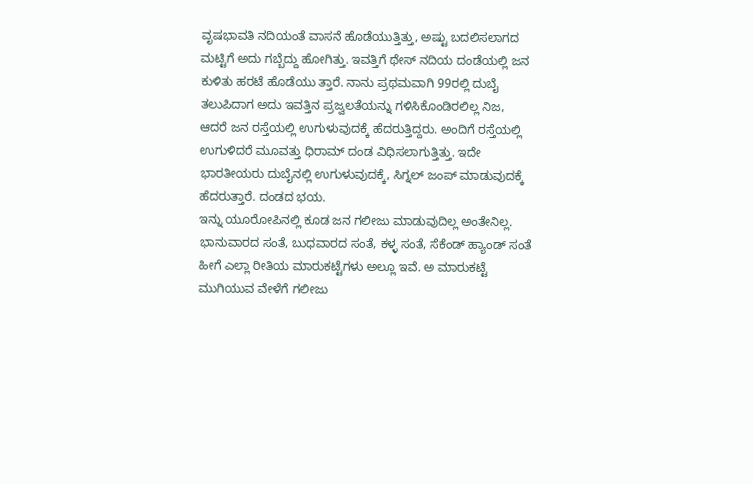ವೃಷಭಾವತಿ ನದಿಯಂತೆ ವಾಸನೆ ಹೊಡೆಯುತ್ತಿತ್ತು, ಅಷ್ಟು ಬದಲಿಸಲಾಗದ ಮಟ್ಟಿಗೆ ಅದು ಗಬ್ಬೆದ್ದು ಹೋಗಿತ್ತು. ಇವತ್ತಿಗೆ ಥೇಸ್ ನದಿಯ ದಂಡೆಯಲ್ಲಿ ಜನ ಕುಳಿತು ಹರಟೆ ಹೊಡೆಯು ತ್ತಾರೆ. ನಾನು ಪ್ರಥಮವಾಗಿ 99ರಲ್ಲಿ ದುಬೈ ತಲುಪಿದಾಗ ಅದು ಇವತ್ತಿನ ಪ್ರಜ್ವಲತೆಯನ್ನು ಗಳಿಸಿಕೊಂಡಿರಲಿಲ್ಲ ನಿಜ, ಆದರೆ ಜನ ರಸ್ತೆಯಲ್ಲಿ ಉಗುಳುವುದಕ್ಕೆ ಹೆದರುತ್ತಿದ್ದರು. ಅಂದಿಗೆ ರಸ್ತೆಯಲ್ಲಿ ಉಗುಳಿದರೆ ಮೂವತ್ತು ಧಿರಾಮ್ ದಂಡ ವಿಧಿಸಲಾಗುತ್ತಿತ್ತು. ಇದೇ ಭಾರತೀಯರು ದುಬೈನಲ್ಲಿ ಉಗುಳುವುದಕ್ಕೆ, ಸಿಗ್ನಲ್ ಜಂಪ್ ಮಾಡುವುದಕ್ಕೆ ಹೆದರುತ್ತಾರೆ. ದಂಡದ ಭಯ.
ಇನ್ನು ಯೂರೋಪಿನಲ್ಲಿ ಕೂಡ ಜನ ಗಲೀಜು ಮಾಡುವುದಿಲ್ಲ ಅಂತೇನಿಲ್ಲ. ಭಾನುವಾರದ ಸಂತೆ, ಬುಧವಾರದ ಸಂತೆ, ಕಳ್ಳ ಸಂತೆ, ಸೆಕೆಂಡ್ ಹ್ಯಾಂಡ್ ಸಂತೆ ಹೀಗೆ ಎಲ್ಲಾ ರೀತಿಯ ಮಾರುಕಟ್ಟೆಗಳು ಅಲ್ಲೂ ಇವೆ. ಅ ಮಾರುಕಟ್ಟೆ ಮುಗಿಯುವ ವೇಳೆಗೆ ಗಲೀಜು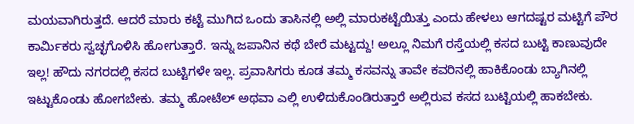ಮಯವಾಗಿರುತ್ತದೆ. ಆದರೆ ಮಾರು ಕಟ್ಟೆ ಮುಗಿದ ಒಂದು ತಾಸಿನಲ್ಲಿ ಅಲ್ಲಿ ಮಾರುಕಟ್ಟೆಯಿತ್ತು ಎಂದು ಹೇಳಲು ಆಗದಷ್ಟರ ಮಟ್ಟಿಗೆ ಪೌರ ಕಾರ್ಮಿಕರು ಸ್ವಚ್ಛಗೊಳಿಸಿ ಹೋಗುತ್ತಾರೆ. ಇನ್ನು ಜಪಾನಿನ ಕಥೆ ಬೇರೆ ಮಟ್ಟದ್ದು! ಅಲ್ಲೂ ನಿಮಗೆ ರಸ್ತೆಯಲ್ಲಿ ಕಸದ ಬುಟ್ಟಿ ಕಾಣುವುದೇ ಇಲ್ಲ! ಹೌದು ನಗರದಲ್ಲಿ ಕಸದ ಬುಟ್ಟಿಗಳೇ ಇಲ್ಲ. ಪ್ರವಾಸಿಗರು ಕೂಡ ತಮ್ಮ ಕಸವನ್ನು ತಾವೇ ಕವರಿನಲ್ಲಿ ಹಾಕಿಕೊಂಡು ಬ್ಯಾಗಿನಲ್ಲಿ ಇಟ್ಟುಕೊಂಡು ಹೋಗಬೇಕು. ತಮ್ಮ ಹೋಟೆಲ್ ಅಥವಾ ಎಲ್ಲಿ ಉಳಿದುಕೊಂಡಿರುತ್ತಾರೆ ಅಲ್ಲಿರುವ ಕಸದ ಬುಟ್ಟಿಯಲ್ಲಿ ಹಾಕಬೇಕು.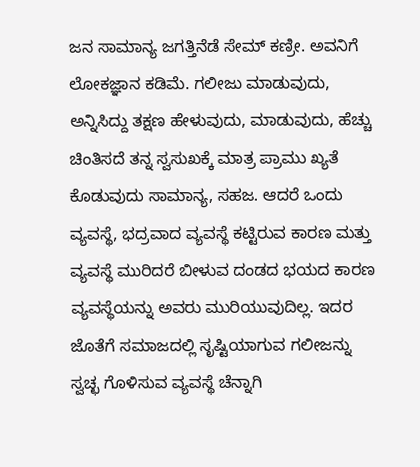ಜನ ಸಾಮಾನ್ಯ ಜಗತ್ತಿನೆಡೆ ಸೇಮ್ ಕಣ್ರೀ. ಅವನಿಗೆ ಲೋಕಜ್ಞಾನ ಕಡಿಮೆ. ಗಲೀಜು ಮಾಡುವುದು, ಅನ್ನಿಸಿದ್ದು ತಕ್ಷಣ ಹೇಳುವುದು, ಮಾಡುವುದು, ಹೆಚ್ಚು ಚಿಂತಿಸದೆ ತನ್ನ ಸ್ವಸುಖಕ್ಕೆ ಮಾತ್ರ ಪ್ರಾಮು ಖ್ಯತೆ ಕೊಡುವುದು ಸಾಮಾನ್ಯ, ಸಹಜ. ಆದರೆ ಒಂದು ವ್ಯವಸ್ಥೆ, ಭದ್ರವಾದ ವ್ಯವಸ್ಥೆ ಕಟ್ಟಿರುವ ಕಾರಣ ಮತ್ತು ವ್ಯವಸ್ಥೆ ಮುರಿದರೆ ಬೀಳುವ ದಂಡದ ಭಯದ ಕಾರಣ ವ್ಯವಸ್ಥೆಯನ್ನು ಅವರು ಮುರಿಯುವುದಿಲ್ಲ. ಇದರ ಜೊತೆಗೆ ಸಮಾಜದಲ್ಲಿ ಸೃಷ್ಟಿಯಾಗುವ ಗಲೀಜನ್ನು ಸ್ವಚ್ಛ ಗೊಳಿಸುವ ವ್ಯವಸ್ಥೆ ಚೆನ್ನಾಗಿ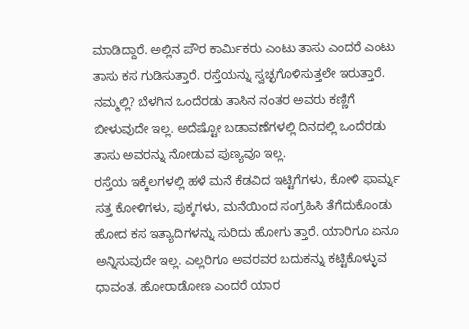ಮಾಡಿದ್ದಾರೆ. ಅಲ್ಲಿನ ಪೌರ ಕಾರ್ಮಿಕರು ಎಂಟು ತಾಸು ಎಂದರೆ ಎಂಟು ತಾಸು ಕಸ ಗುಡಿಸುತ್ತಾರೆ. ರಸ್ತೆಯನ್ನು ಸ್ವಚ್ಛಗೊಳಿಸುತ್ತಲೇ ಇರುತ್ತಾರೆ. ನಮ್ಮಲ್ಲಿ? ಬೆಳಗಿನ ಒಂದೆರಡು ತಾಸಿನ ನಂತರ ಅವರು ಕಣ್ಣಿಗೆ ಬೀಳುವುದೇ ಇಲ್ಲ. ಅದೆಷ್ಟೋ ಬಡಾವಣೆಗಳಲ್ಲಿ ದಿನದಲ್ಲಿ ಒಂದೆರಡು ತಾಸು ಅವರನ್ನು ನೋಡುವ ಪುಣ್ಯವೂ ಇಲ್ಲ.
ರಸ್ತೆಯ ಇಕ್ಕೆಲಗಳಲ್ಲಿ ಹಳೆ ಮನೆ ಕೆಡವಿದ ಇಟ್ಟಿಗೆಗಳು, ಕೋಳಿ ಫಾರ್ಮ್ನ ಸತ್ತ ಕೋಳಿಗಳು, ಪುಕ್ಕಗಳು, ಮನೆಯಿಂದ ಸಂಗ್ರಹಿಸಿ ತೆಗೆದುಕೊಂಡು ಹೋದ ಕಸ ಇತ್ಯಾದಿಗಳನ್ನು ಸುರಿದು ಹೋಗು ತ್ತಾರೆ. ಯಾರಿಗೂ ಏನೂ ಅನ್ನಿಸುವುದೇ ಇಲ್ಲ. ಎಲ್ಲರಿಗೂ ಅವರವರ ಬದುಕನ್ನು ಕಟ್ಟಿಕೊಳ್ಳುವ ಧಾವಂತ. ಹೋರಾಡೋಣ ಎಂದರೆ ಯಾರ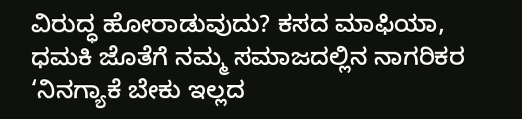ವಿರುದ್ಧ ಹೋರಾಡುವುದು? ಕಸದ ಮಾಫಿಯಾ, ಧಮಕಿ ಜೊತೆಗೆ ನಮ್ಮ ಸಮಾಜದಲ್ಲಿನ ನಾಗರಿಕರ ‘ನಿನಗ್ಯಾಕೆ ಬೇಕು ಇಲ್ಲದ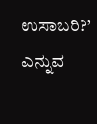ಉಸಾಬರಿ?’ ಎನ್ನುವ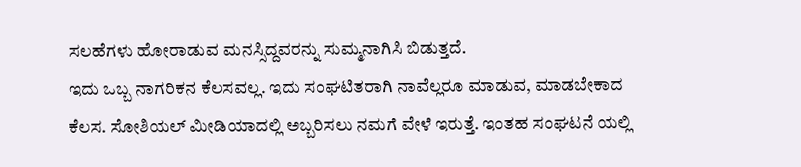ಸಲಹೆಗಳು ಹೋರಾಡುವ ಮನಸ್ಸಿದ್ದವರನ್ನು ಸುಮ್ಮನಾಗಿಸಿ ಬಿಡುತ್ತದೆ.
ಇದು ಒಬ್ಬ ನಾಗರಿಕನ ಕೆಲಸವಲ್ಲ. ಇದು ಸಂಘಟಿತರಾಗಿ ನಾವೆಲ್ಲರೂ ಮಾಡುವ, ಮಾಡಬೇಕಾದ ಕೆಲಸ. ಸೋಶಿಯಲ್ ಮೀಡಿಯಾದಲ್ಲಿ ಅಬ್ಬರಿಸಲು ನಮಗೆ ವೇಳೆ ಇರುತ್ತೆ. ಇಂತಹ ಸಂಘಟನೆ ಯಲ್ಲಿ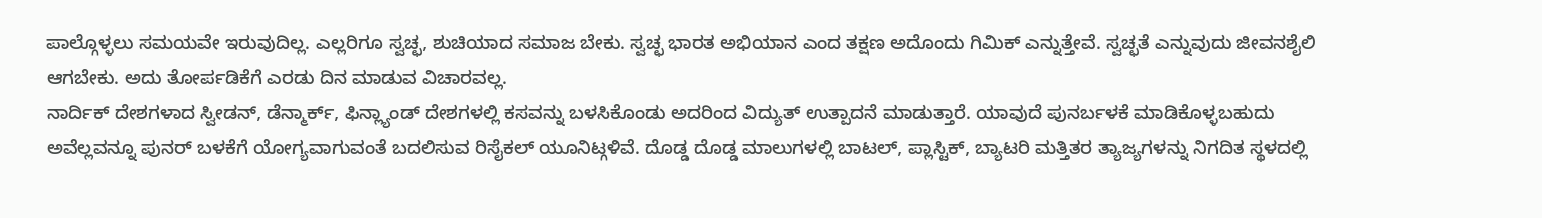ಪಾಲ್ಗೊಳ್ಳಲು ಸಮಯವೇ ಇರುವುದಿಲ್ಲ. ಎಲ್ಲರಿಗೂ ಸ್ವಚ್ಛ, ಶುಚಿಯಾದ ಸಮಾಜ ಬೇಕು. ಸ್ವಚ್ಛ ಭಾರತ ಅಭಿಯಾನ ಎಂದ ತಕ್ಷಣ ಅದೊಂದು ಗಿಮಿಕ್ ಎನ್ನುತ್ತೇವೆ. ಸ್ವಚ್ಛತೆ ಎನ್ನುವುದು ಜೀವನಶೈಲಿ ಆಗಬೇಕು. ಅದು ತೋರ್ಪಡಿಕೆಗೆ ಎರಡು ದಿನ ಮಾಡುವ ವಿಚಾರವಲ್ಲ.
ನಾರ್ದಿಕ್ ದೇಶಗಳಾದ ಸ್ವೀಡನ್, ಡೆನ್ಮಾರ್ಕ್, ಫಿನ್ಲ್ಯಾಂಡ್ ದೇಶಗಳಲ್ಲಿ ಕಸವನ್ನು ಬಳಸಿಕೊಂಡು ಅದರಿಂದ ವಿದ್ಯುತ್ ಉತ್ಪಾದನೆ ಮಾಡುತ್ತಾರೆ. ಯಾವುದೆ ಪುನರ್ಬಳಕೆ ಮಾಡಿಕೊಳ್ಳಬಹುದು ಅವೆಲ್ಲವನ್ನೂ ಪುನರ್ ಬಳಕೆಗೆ ಯೋಗ್ಯವಾಗುವಂತೆ ಬದಲಿಸುವ ರಿಸೈಕಲ್ ಯೂನಿಟ್ಗಳಿವೆ. ದೊಡ್ಡ ದೊಡ್ಡ ಮಾಲುಗಳಲ್ಲಿ ಬಾಟಲ್, ಪ್ಲಾಸ್ಟಿಕ್, ಬ್ಯಾಟರಿ ಮತ್ತಿತರ ತ್ಯಾಜ್ಯಗಳನ್ನು ನಿಗದಿತ ಸ್ಥಳದಲ್ಲಿ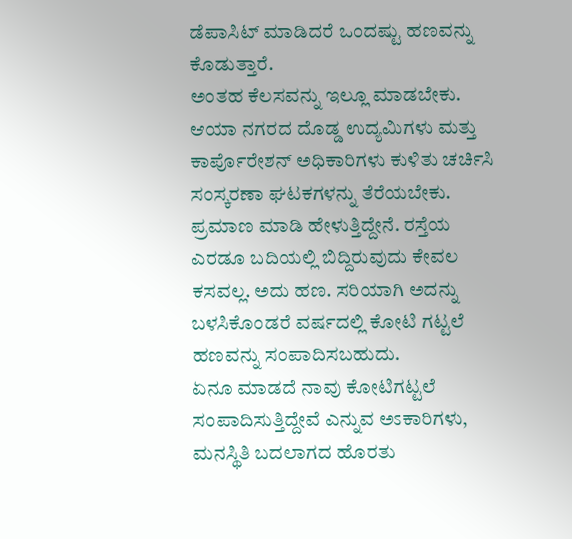ಡೆಪಾಸಿಟ್ ಮಾಡಿದರೆ ಒಂದಷ್ಟು ಹಣವನ್ನು ಕೊಡುತ್ತಾರೆ.
ಅಂತಹ ಕೆಲಸವನ್ನು ಇಲ್ಲೂ ಮಾಡಬೇಕು. ಆಯಾ ನಗರದ ದೊಡ್ಡ ಉದ್ಯಮಿಗಳು ಮತ್ತು ಕಾರ್ಪೊರೇಶನ್ ಅಧಿಕಾರಿಗಳು ಕುಳಿತು ಚರ್ಚಿಸಿ ಸಂಸ್ಕರಣಾ ಘಟಕಗಳನ್ನು ತೆರೆಯಬೇಕು. ಪ್ರಮಾಣ ಮಾಡಿ ಹೇಳುತ್ತಿದ್ದೇನೆ. ರಸ್ತೆಯ ಎರಡೂ ಬದಿಯಲ್ಲಿ ಬಿದ್ದಿರುವುದು ಕೇವಲ ಕಸವಲ್ಲ. ಅದು ಹಣ. ಸರಿಯಾಗಿ ಅದನ್ನು ಬಳಸಿಕೊಂಡರೆ ವರ್ಷದಲ್ಲಿ ಕೋಟಿ ಗಟ್ಟಲೆ ಹಣವನ್ನು ಸಂಪಾದಿಸಬಹುದು.
ಏನೂ ಮಾಡದೆ ನಾವು ಕೋಟಿಗಟ್ಟಲೆ ಸಂಪಾದಿಸುತ್ತಿದ್ದೇವೆ ಎನ್ನುವ ಅಽಕಾರಿಗಳು, ಮನಸ್ಥಿತಿ ಬದಲಾಗದ ಹೊರತು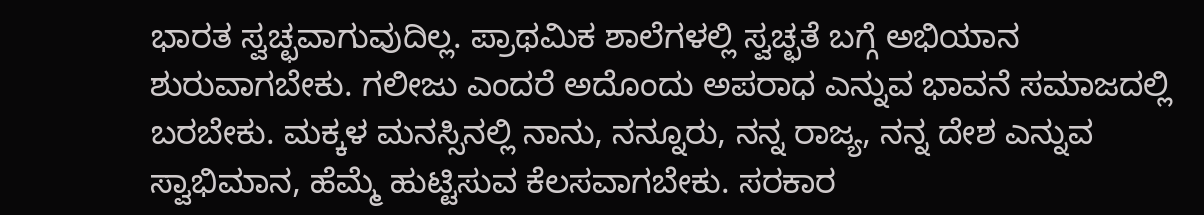ಭಾರತ ಸ್ವಚ್ಛವಾಗುವುದಿಲ್ಲ. ಪ್ರಾಥಮಿಕ ಶಾಲೆಗಳಲ್ಲಿ ಸ್ವಚ್ಛತೆ ಬಗ್ಗೆ ಅಭಿಯಾನ ಶುರುವಾಗಬೇಕು. ಗಲೀಜು ಎಂದರೆ ಅದೊಂದು ಅಪರಾಧ ಎನ್ನುವ ಭಾವನೆ ಸಮಾಜದಲ್ಲಿ ಬರಬೇಕು. ಮಕ್ಕಳ ಮನಸ್ಸಿನಲ್ಲಿ ನಾನು, ನನ್ನೂರು, ನನ್ನ ರಾಜ್ಯ, ನನ್ನ ದೇಶ ಎನ್ನುವ ಸ್ವಾಭಿಮಾನ, ಹೆಮ್ಮೆ ಹುಟ್ಟಿಸುವ ಕೆಲಸವಾಗಬೇಕು. ಸರಕಾರ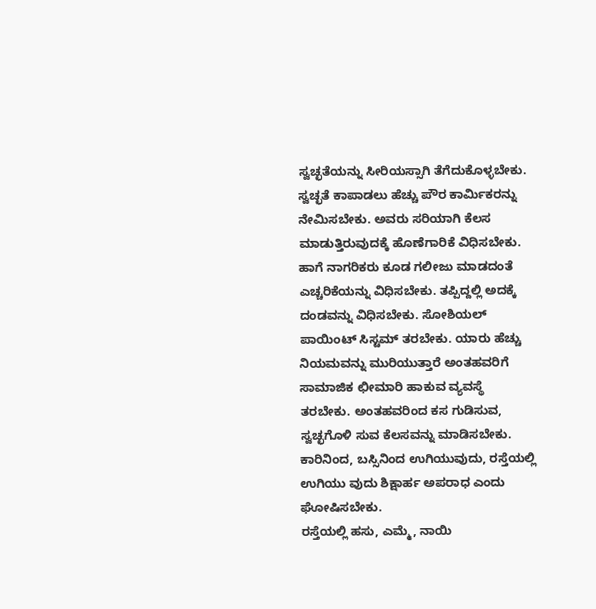ಸ್ವಚ್ಛತೆಯನ್ನು ಸೀರಿಯಸ್ಸಾಗಿ ತೆಗೆದುಕೊಳ್ಳಬೇಕು.
ಸ್ವಚ್ಛತೆ ಕಾಪಾಡಲು ಹೆಚ್ಚು ಪೌರ ಕಾರ್ಮಿಕರನ್ನು ನೇಮಿಸಬೇಕು. ಅವರು ಸರಿಯಾಗಿ ಕೆಲಸ ಮಾಡುತ್ತಿರುವುದಕ್ಕೆ ಹೊಣೆಗಾರಿಕೆ ವಿಧಿಸಬೇಕು. ಹಾಗೆ ನಾಗರಿಕರು ಕೂಡ ಗಲೀಜು ಮಾಡದಂತೆ ಎಚ್ಚರಿಕೆಯನ್ನು ವಿಧಿಸಬೇಕು. ತಪ್ಪಿದ್ದಲ್ಲಿ ಅದಕ್ಕೆ ದಂಡವನ್ನು ವಿಧಿಸಬೇಕು. ಸೋಶಿಯಲ್ ಪಾಯಿಂಟ್ ಸಿಸ್ಟಮ್ ತರಬೇಕು. ಯಾರು ಹೆಚ್ಚು ನಿಯಮವನ್ನು ಮುರಿಯುತ್ತಾರೆ ಅಂತಹವರಿಗೆ ಸಾಮಾಜಿಕ ಛೀಮಾರಿ ಹಾಕುವ ವ್ಯವಸ್ಥೆ ತರಬೇಕು. ಅಂತಹವರಿಂದ ಕಸ ಗುಡಿಸುವ, ಸ್ವಚ್ಛಗೊಳಿ ಸುವ ಕೆಲಸವನ್ನು ಮಾಡಿಸಬೇಕು. ಕಾರಿನಿಂದ, ಬಸ್ಸಿನಿಂದ ಉಗಿಯುವುದು, ರಸ್ತೆಯಲ್ಲಿ ಉಗಿಯು ವುದು ಶಿಕ್ಷಾರ್ಹ ಅಪರಾಧ ಎಂದು ಘೋಷಿಸಬೇಕು.
ರಸ್ತೆಯಲ್ಲಿ ಹಸು, ಎಮ್ಮೆ, ನಾಯಿ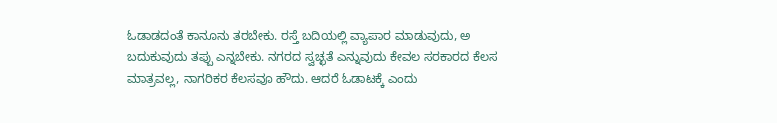ಓಡಾಡದಂತೆ ಕಾನೂನು ತರಬೇಕು. ರಸ್ತೆ ಬದಿಯಲ್ಲಿ ವ್ಯಾಪಾರ ಮಾಡುವುದು, ಅ ಬದುಕುವುದು ತಪ್ಪು ಎನ್ನಬೇಕು. ನಗರದ ಸ್ವಚ್ಛತೆ ಎನ್ನುವುದು ಕೇವಲ ಸರಕಾರದ ಕೆಲಸ ಮಾತ್ರವಲ್ಲ, ನಾಗರಿಕರ ಕೆಲಸವೂ ಹೌದು. ಆದರೆ ಓಡಾಟಕ್ಕೆ ಎಂದು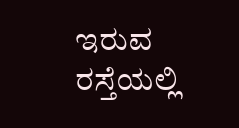ಇರುವ ರಸ್ತೆಯಲ್ಲಿ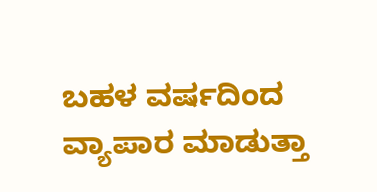ಬಹಳ ವರ್ಷದಿಂದ ವ್ಯಾಪಾರ ಮಾಡುತ್ತಾ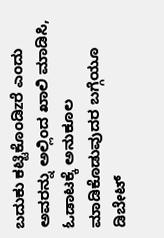ಬದುಕು ಕಟ್ಟಿಕೊಂಡಿzರೆ ಎಂದು ಅವರನ್ನು ಅಲ್ಲಿಂದ ಖಾಲಿ ಮಾಡಿಸಿ, ಓಡಾಟಕ್ಕೆ ಅನುಕೂಲ ಮಾಡಿಕೊಡುವುದರ ಬಗ್ಗೆಯೂ ಡಿಬೇಟ್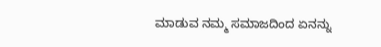ಮಾಡುವ ನಮ್ಮ ಸಮಾಜದಿಂದ ಏನನ್ನು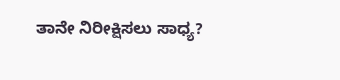ತಾನೇ ನಿರೀಕ್ಷಿಸಲು ಸಾಧ್ಯ?